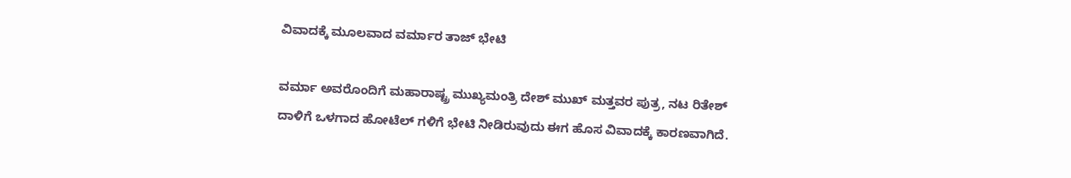ವಿವಾದಕ್ಕೆ ಮೂಲವಾದ ವರ್ಮಾರ ತಾಜ್ ಭೇಟಿ

ವರ್ಮಾ ಅವರೊಂದಿಗೆ ಮಹಾರಾಷ್ಟ್ರ ಮುಖ್ಯಮಂತ್ರಿ ದೇಶ್ ಮುಖ್ ಮತ್ತವರ ಪುತ್ರ, ನಟ ರಿತೇಶ್ ದಾಳಿಗೆ ಒಳಗಾದ ಹೋಟೆಲ್ ಗಳಿಗೆ ಭೇಟಿ ನೀಡಿರುವುದು ಈಗ ಹೊಸ ವಿವಾದಕ್ಕೆ ಕಾರಣವಾಗಿದೆ.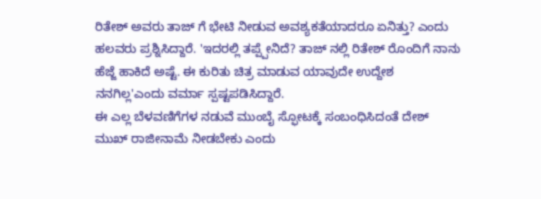ರಿತೇಶ್ ಅವರು ತಾಜ್ ಗೆ ಭೇಟಿ ನೀಡುವ ಅವಶ್ಯಕತೆಯಾದರೂ ಏನಿತ್ತು? ಎಂದು ಹಲವರು ಪ್ರಶ್ನಿಸಿದ್ದಾರೆ. 'ಇದರಲ್ಲಿ ತಪ್ಪ್ಪೇನಿದೆ? ತಾಜ್ ನಲ್ಲಿ ರಿತೇಶ್ ರೊಂದಿಗೆ ನಾನು ಹೆಜ್ಜೆ ಹಾಕಿದೆ ಅಷ್ಟೆ. ಈ ಕುರಿತು ಚಿತ್ರ ಮಾಡುವ ಯಾವುದೇ ಉದ್ದೇಶ ನನಗಿಲ್ಲ'ಎಂದು ವರ್ಮಾ ಸ್ಪಷ್ಟಪಡಿಸಿದ್ದಾರೆ.
ಈ ಎಲ್ಲ ಬೆಳವಣಿಗೆಗಳ ನಡುವೆ ಮುಂಬೈ ಸ್ಫೋಟಕ್ಕೆ ಸಂಬಂಧಿಸಿದಂತೆ ದೇಶ್ ಮುಖ್ ರಾಜೀನಾಮೆ ನೀಡಬೇಕು ಎಂದು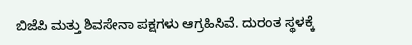ಬಿಜೆಪಿ ಮತ್ತು ಶಿವಸೇನಾ ಪಕ್ಷಗಳು ಆಗ್ರಹಿಸಿವೆ. ದುರಂತ ಸ್ಥಳಕ್ಕೆ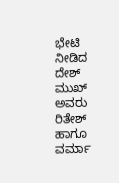ಭೇಟಿ ನೀಡಿದ ದೇಶ್ ಮುಖ್ ಅವರು ರಿತೇಶ್ ಹಾಗೂ ವರ್ಮಾ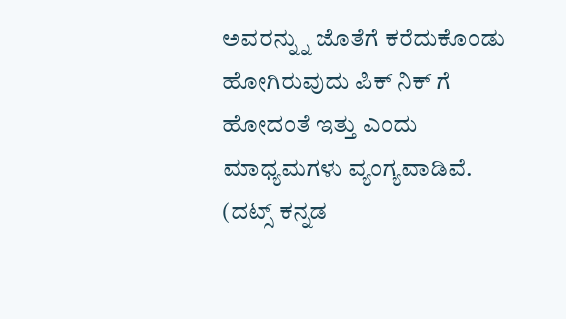ಅವರನ್ನ್ನು ಜೊತೆಗೆ ಕರೆದುಕೊಂಡು ಹೋಗಿರುವುದು ಪಿಕ್ ನಿಕ್ ಗೆ ಹೋದಂತೆ ಇತ್ತು ಎಂದು ಮಾಧ್ಯಮಗಳು ವ್ಯಂಗ್ಯವಾಡಿವೆ.
(ದಟ್ಸ್ ಕನ್ನಡ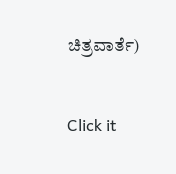ಚಿತ್ರವಾರ್ತೆ)


Click it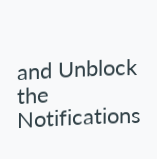and Unblock the Notifications